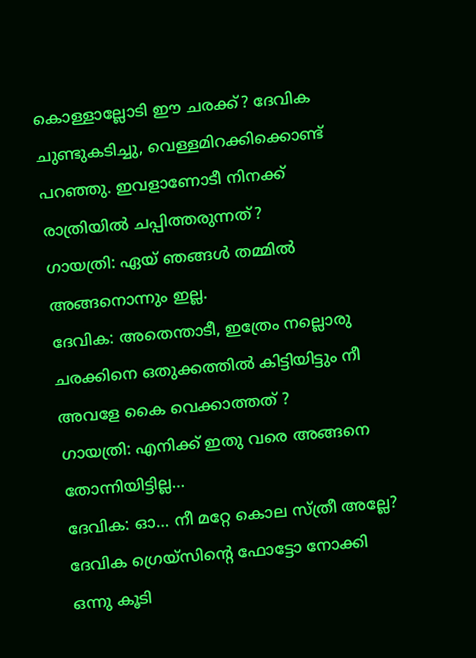കൊള്ളാല്ലോടി ഈ ചരക്ക്? ദേവിക ചുണ്ടുകടിച്ചു, വെള്ളമിറക്കിക്കൊണ്ട് പറഞ്ഞു. ഇവളാണോടീ നിനക്ക് രാത്രിയിൽ ചപ്പിത്തരുന്നത്?
ഗായത്രി: ഏയ് ഞങ്ങൾ തമ്മിൽ അങ്ങനൊന്നും ഇല്ല.
ദേവിക: അതെന്താടീ, ഇത്രേം നല്ലൊരു ചരക്കിനെ ഒതുക്കത്തിൽ കിട്ടിയിട്ടും നീ അവളേ കൈ വെക്കാത്തത് ?
ഗായത്രി: എനിക്ക് ഇതു വരെ അങ്ങനെ തോന്നിയിട്ടില്ല…
ദേവിക: ഓ… നീ മറ്റേ കൊല സ്ത്രീ അല്ലേ?
ദേവിക ഗ്രെയ്സിന്റെ ഫോട്ടോ നോക്കി ഒന്നു കൂടി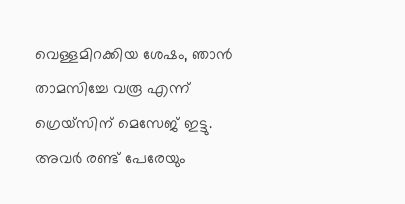വെള്ളമിറക്കിയ ശേഷം, ഞാൻ താമസിച്ചേ വരൂ എന്ന് ഗ്രെയ്സിന് മെസേജ് ഇട്ടു. അവർ രണ്ട് പേരേയും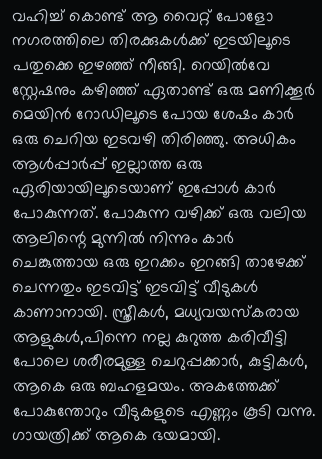വഹിച്ച് കൊണ്ട് ആ വൈറ്റ് പോളോ നഗരത്തിലെ തിരക്കുകൾക്ക് ഇടയിലൂടെ പതുക്കെ ഇഴഞ്ഞ് നീങ്ങി. റെയിൽവേ സ്റ്റേഷനും കഴിഞ്ഞ് ഏതാണ്ട് ഒരു മണിക്കൂർ മെയിൻ റോഡിലൂടെ പോയ ശേഷം കാർ ഒരു ചെറിയ ഇടവഴി തിരിഞ്ഞു. അധികം ആൾപ്പാർപ്പ് ഇല്ലാത്ത ഒരു ഏരിയായിലൂടെയാണ് ഇപ്പോൾ കാർ പോകുന്നത്. പോകുന്ന വഴിക്ക് ഒരു വലിയ ആലിന്റെ മുന്നിൽ നിന്നും കാർ ചെങ്കുത്തായ ഒരു ഇറക്കം ഇറങ്ങി താഴേക്ക് ചെന്നതും ഇടവിട്ട് ഇടവിട്ട് വീടുകൾ കാണാനായി. സ്ത്രീകൾ, മധ്യവയസ്കരായ ആളുകൾ,പിന്നെ നല്ല കുറുത്ത കരിവീട്ടി പോലെ ശരീരമുള്ള ചെറുപ്പക്കാർ, കുട്ടികൾ, ആകെ ഒരു ബഹളമയം. അകത്തേക്ക് പോകുന്തോറും വീടുകളുടെ എണ്ണം കൂടി വന്നു. ഗായത്രിക്ക് ആകെ ഭയമായി.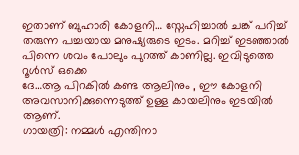ഇതാണ് ബുഹാരി കോളനി… സ്നേഹിച്ചാൽ ചങ്ക് പറിച്ച് തരുന്ന പച്ചയായ മനുഷ്യരുടെ ഇടം. മറിച്ച് ഇടഞ്ഞാൽ പിന്നെ ശവം പോലും പുറത്ത് കാണില്ല. ഇവിടുത്തെ റൂൾസ് ഒക്കെ
ദേ…ആ പിറകിൽ കണ്ട ആലിനും , ഈ കോളനി അവസാനിക്കുന്നെടുത്ത് ഉള്ള കായലിനും ഇടയിൽ ആണ്.
ഗായത്രി: നമ്മൾ എന്തിനാ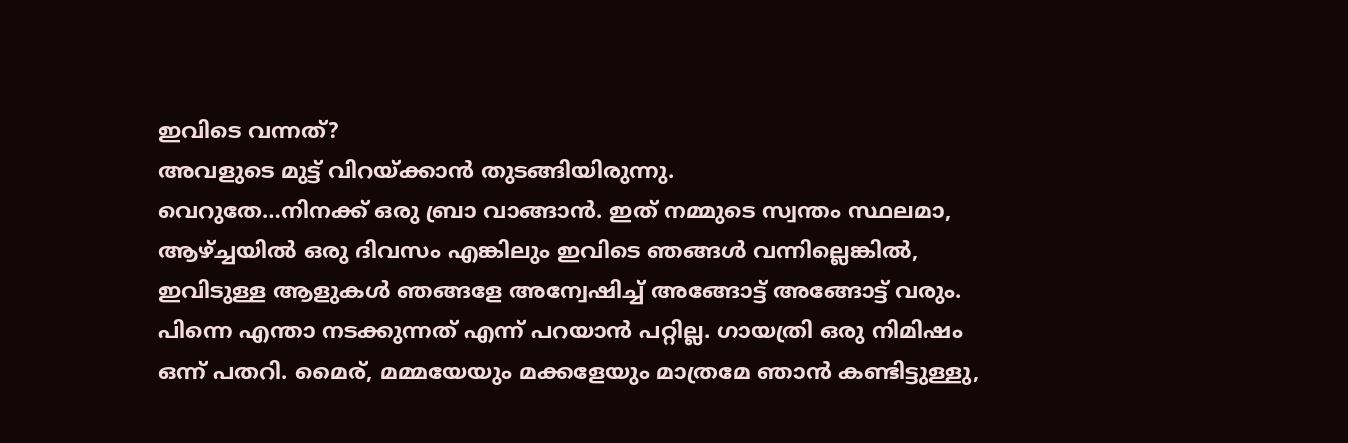ഇവിടെ വന്നത്?
അവളുടെ മുട്ട് വിറയ്ക്കാൻ തുടങ്ങിയിരുന്നു.
വെറുതേ…നിനക്ക് ഒരു ബ്രാ വാങ്ങാൻ. ഇത് നമ്മുടെ സ്വന്തം സ്ഥലമാ, ആഴ്ച്ചയിൽ ഒരു ദിവസം എങ്കിലും ഇവിടെ ഞങ്ങൾ വന്നില്ലെങ്കിൽ, ഇവിടുള്ള ആളുകൾ ഞങ്ങളേ അന്വേഷിച്ച് അങ്ങോട്ട് അങ്ങോട്ട് വരും. പിന്നെ എന്താ നടക്കുന്നത് എന്ന് പറയാൻ പറ്റില്ല. ഗായത്രി ഒരു നിമിഷം ഒന്ന് പതറി. മൈര്, മമ്മയേയും മക്കളേയും മാത്രമേ ഞാൻ കണ്ടിട്ടുള്ളു,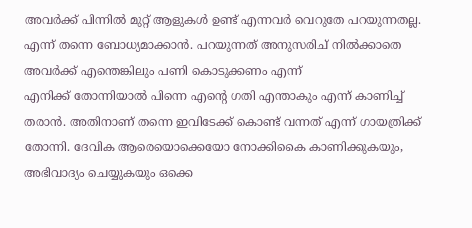അവർക്ക് പിന്നിൽ മുറ്റ് ആളുകൾ ഉണ്ട് എന്നവർ വെറുതേ പറയുന്നതല്ല. എന്ന് തന്നെ ബോധ്യമാക്കാൻ. പറയുന്നത് അനുസരിച് നിൽക്കാതെ അവർക്ക് എന്തെങ്കിലും പണി കൊടുക്കണം എന്ന്
എനിക്ക് തോന്നിയാൽ പിന്നെ എന്റെ ഗതി എന്താകും എന്ന് കാണിച്ച് തരാൻ. അതിനാണ് തന്നെ ഇവിടേക്ക് കൊണ്ട് വന്നത് എന്ന് ഗായത്രിക്ക് തോന്നി. ദേവിക ആരെയൊക്കെയോ നോക്കികൈ കാണിക്കുകയും, അഭിവാദ്യം ചെയ്യുകയും ഒക്കെ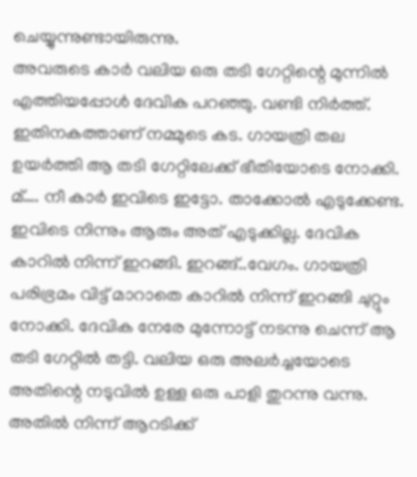ചെയ്യുന്നുണ്ടായിരുന്നു.
അവരുടെ കാർ വലിയ ഒരു തടി ഗേറ്റിന്റെ മുന്നിൽ എത്തിയപ്പോൾ ദേവിക പറഞ്ഞു. വണ്ടി നിർത്ത്. ഇതിനകത്താണ് നമ്മുടെ കട. ഗായത്രി തല ഉയർത്തി ആ തടി ഗേറ്റിലേക്ക് ഭീതിയോടെ നോക്കി. മ്…. നീ കാർ ഇവിടെ ഇട്ടോ. താക്കോൽ എടുക്കേണ്ട. ഇവിടെ നിന്നും ആരും അത് എടുക്കില്ല. ദേവിക കാറിൽ നിന്ന് ഇറങ്ങി. ഇറങ്ങ്..വേഗം. ഗായത്രി പരിഭ്രമം വിട്ട് മാറാതെ കാറിൽ നിന്ന് ഇറങ്ങി ചുറ്റും നോക്കി. ദേവിക നേരേ മുന്നോട്ട് നടന്നു ചെന്ന് ആ തടി ഗേറ്റിൽ തട്ടി. വലിയ ഒരു അലർച്ചയോടെ അതിന്റെ നടുവിൽ ഉള്ള ഒരു പാളി തുറന്നു വന്നു. അതിൽ നിന്ന് ആറടിക്ക്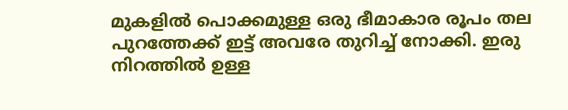മുകളിൽ പൊക്കമുള്ള ഒരു ഭീമാകാര രൂപം തല പുറത്തേക്ക് ഇട്ട് അവരേ തുറിച്ച് നോക്കി. ഇരു നിറത്തിൽ ഉള്ള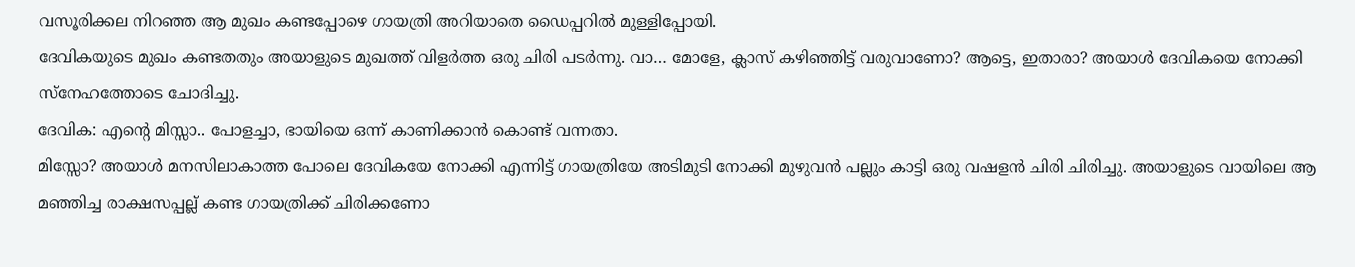വസൂരിക്കല നിറഞ്ഞ ആ മുഖം കണ്ടപ്പോഴെ ഗായത്രി അറിയാതെ ഡൈപ്പറിൽ മുള്ളിപ്പോയി.
ദേവികയുടെ മുഖം കണ്ടതതും അയാളുടെ മുഖത്ത് വിളർത്ത ഒരു ചിരി പടർന്നു. വാ… മോളേ, ക്ലാസ് കഴിഞ്ഞിട്ട് വരുവാണോ? ആട്ടെ, ഇതാരാ? അയാൾ ദേവികയെ നോക്കി സ്നേഹത്തോടെ ചോദിച്ചു.
ദേവിക: എന്റെ മിസ്സാ.. പോളച്ചാ, ഭായിയെ ഒന്ന് കാണിക്കാൻ കൊണ്ട് വന്നതാ.
മിസ്സോ? അയാൾ മനസിലാകാത്ത പോലെ ദേവികയേ നോക്കി എന്നിട്ട് ഗായത്രിയേ അടിമുടി നോക്കി മുഴുവൻ പല്ലും കാട്ടി ഒരു വഷളൻ ചിരി ചിരിച്ചു. അയാളുടെ വായിലെ ആ മഞ്ഞിച്ച രാക്ഷസപ്പല്ല് കണ്ട ഗായത്രിക്ക് ചിരിക്കണോ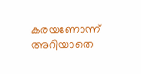കരയണോന്ന് അറിയാതെ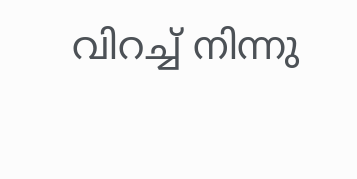വിറച്ച് നിന്നു